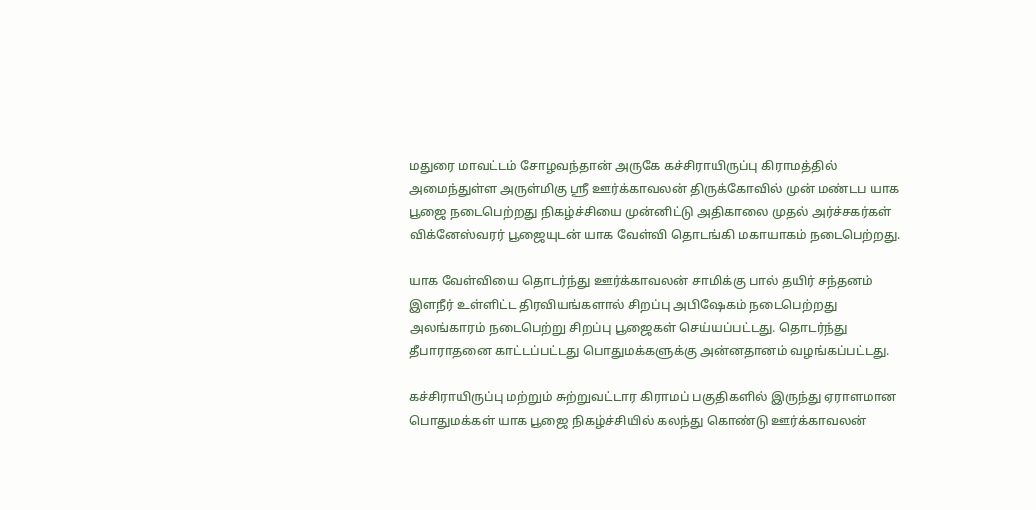மதுரை மாவட்டம் சோழவந்தான் அருகே கச்சிராயிருப்பு கிராமத்தில் அமைந்துள்ள அருள்மிகு ஸ்ரீ ஊர்க்காவலன் திருக்கோவில் முன் மண்டப யாக பூஜை நடைபெற்றது நிகழ்ச்சியை முன்னிட்டு அதிகாலை முதல் அர்ச்சகர்கள் விக்னேஸ்வரர் பூஜையுடன் யாக வேள்வி தொடங்கி மகாயாகம் நடைபெற்றது.

யாக வேள்வியை தொடர்ந்து ஊர்க்காவலன் சாமிக்கு பால் தயிர் சந்தனம் இளநீர் உள்ளிட்ட திரவியங்களால் சிறப்பு அபிஷேகம் நடைபெற்றது அலங்காரம் நடைபெற்று சிறப்பு பூஜைகள் செய்யப்பட்டது. தொடர்ந்து தீபாராதனை காட்டப்பட்டது பொதுமக்களுக்கு அன்னதானம் வழங்கப்பட்டது.

கச்சிராயிருப்பு மற்றும் சுற்றுவட்டார கிராமப் பகுதிகளில் இருந்து ஏராளமான பொதுமக்கள் யாக பூஜை நிகழ்ச்சியில் கலந்து கொண்டு ஊர்க்காவலன்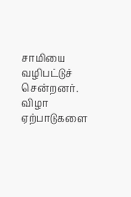சாமியை வழிபட்டுச் சென்றனர். விழா ஏற்பாடுகளை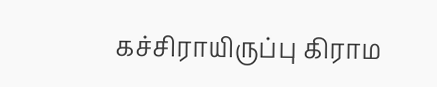கச்சிராயிருப்பு கிராம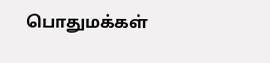பொதுமக்கள்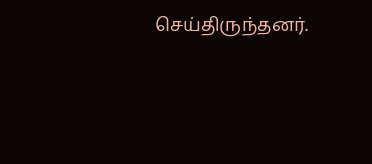செய்திருந்தனர்.